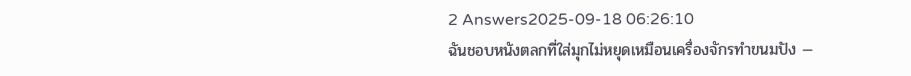2 Answers2025-09-18 06:26:10
ฉันชอบหนังตลกที่ใส่มุกไม่หยุดเหมือนเครื่องจักรทำขนมปัง —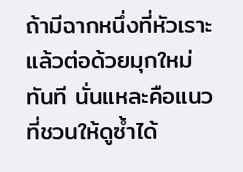ถ้ามีฉากหนึ่งที่หัวเราะแล้วต่อด้วยมุกใหม่ทันที นั่นแหละคือแนวที่ชวนให้ดูซ้ำได้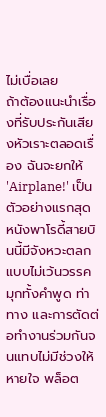ไม่เบื่อเลย
ถ้าต้องแนะนำเรื่องที่รับประกันเสียงหัวเราะตลอดเรื่อง ฉันจะยกให้ 'Airplane!' เป็นตัวอย่างแรกสุด หนังพาโรดี้สายบินนี้มีจังหวะตลกแบบไม่เว้นวรรค มุกทั้งคำพูด ท่าทาง และการตัดต่อทำงานร่วมกันจนแทบไม่มีช่วงให้หายใจ พล็อต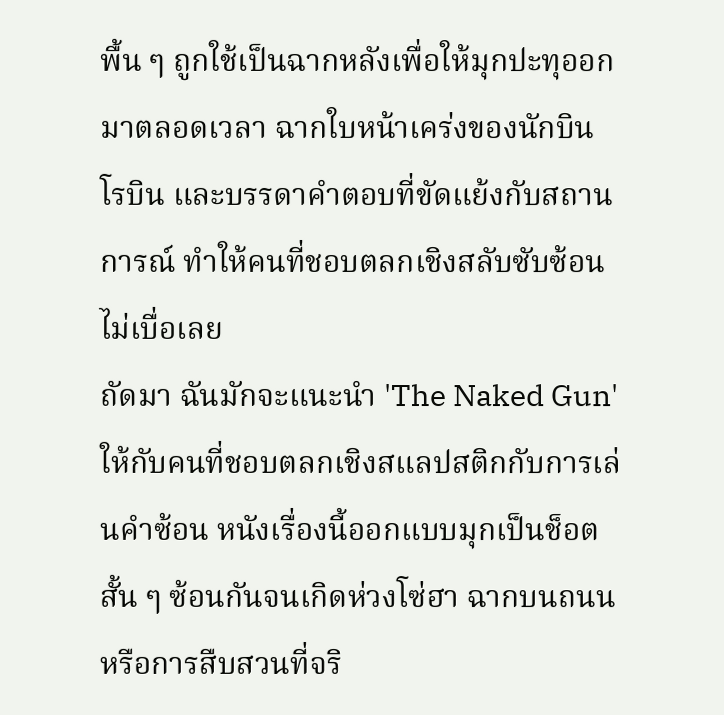พื้น ๆ ถูกใช้เป็นฉากหลังเพื่อให้มุกปะทุออกมาตลอดเวลา ฉากใบหน้าเคร่งของนักบิน โรบิน และบรรดาคำตอบที่ขัดแย้งกับสถานการณ์ ทำให้คนที่ชอบตลกเชิงสลับซับซ้อนไม่เบื่อเลย
ถัดมา ฉันมักจะแนะนำ 'The Naked Gun' ให้กับคนที่ชอบตลกเชิงสแลปสติกกับการเล่นคำซ้อน หนังเรื่องนี้ออกแบบมุกเป็นช็อตสั้น ๆ ซ้อนกันจนเกิดห่วงโซ่ฮา ฉากบนถนนหรือการสืบสวนที่จริ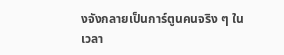งจังกลายเป็นการ์ตูนคนจริง ๆ ในเวลา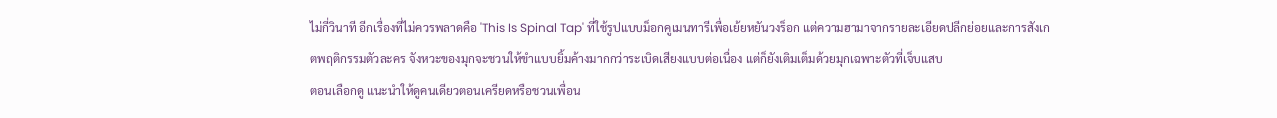ไม่กี่วินาที อีกเรื่องที่ไม่ควรพลาดคือ 'This Is Spinal Tap' ที่ใช้รูปแบบม็อกคูเมนทารีเพื่อเย้ยหยันวงร็อก แต่ความฮามาจากรายละเอียดปลีกย่อยและการสังเกตพฤติกรรมตัวละคร จังหวะของมุกจะชวนให้ขำแบบยิ้มค้างมากกว่าระเบิดเสียงแบบต่อเนื่อง แต่ก็ยังเติมเต็มด้วยมุกเฉพาะตัวที่เจ็บแสบ
ตอนเลือกดู แนะนำให้ดูคนเดียวตอนเครียดหรือชวนเพื่อน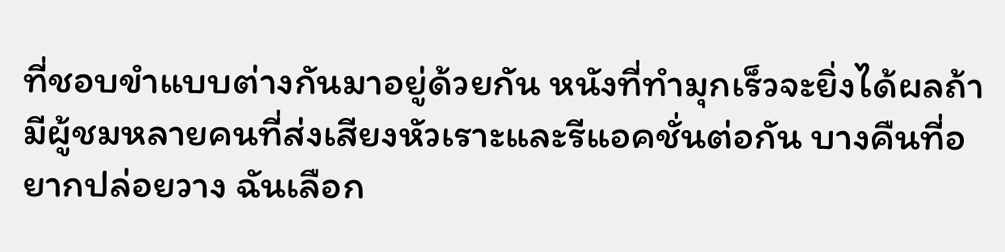ที่ชอบขำแบบต่างกันมาอยู่ด้วยกัน หนังที่ทำมุกเร็วจะยิ่งได้ผลถ้ามีผู้ชมหลายคนที่ส่งเสียงหัวเราะและรีแอคชั่นต่อกัน บางคืนที่อยากปล่อยวาง ฉันเลือก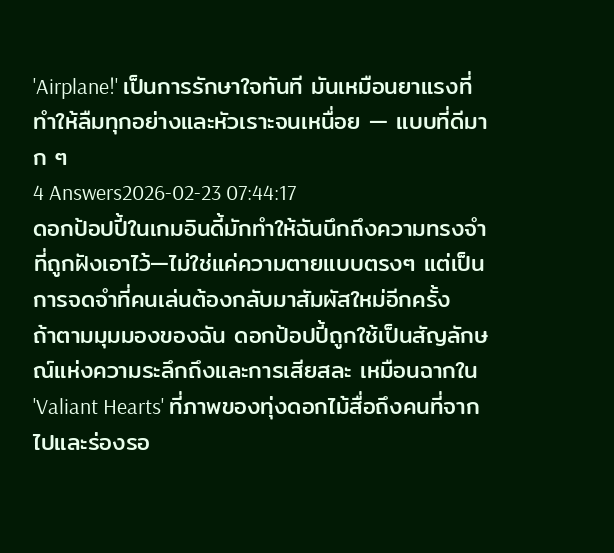'Airplane!' เป็นการรักษาใจทันที มันเหมือนยาแรงที่ทำให้ลืมทุกอย่างและหัวเราะจนเหนื่อย — แบบที่ดีมาก ๆ
4 Answers2026-02-23 07:44:17
ดอกป้อปปี้ในเกมอินดี้มักทำให้ฉันนึกถึงความทรงจำที่ถูกฝังเอาไว้—ไม่ใช่แค่ความตายแบบตรงๆ แต่เป็นการจดจำที่คนเล่นต้องกลับมาสัมผัสใหม่อีกครั้ง
ถ้าตามมุมมองของฉัน ดอกป้อปปี้ถูกใช้เป็นสัญลักษณ์แห่งความระลึกถึงและการเสียสละ เหมือนฉากใน 'Valiant Hearts' ที่ภาพของทุ่งดอกไม้สื่อถึงคนที่จากไปและร่องรอ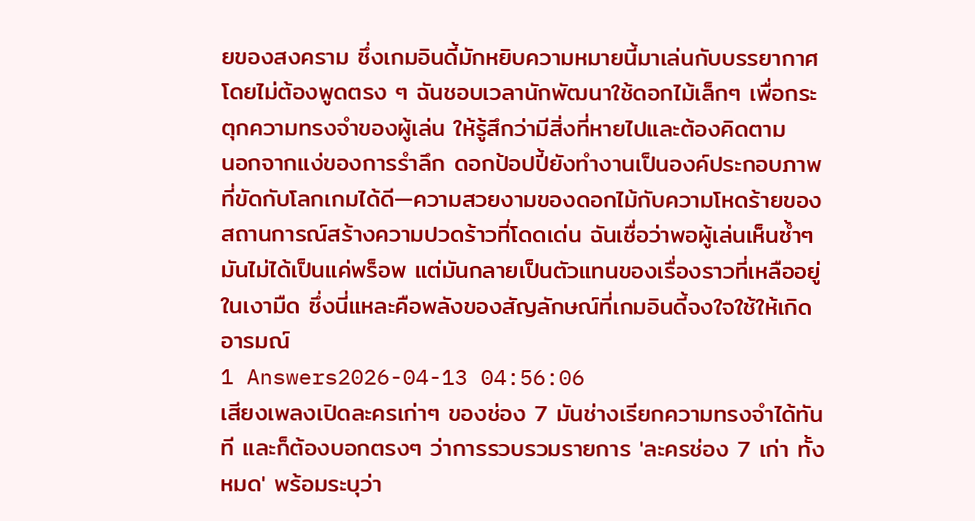ยของสงคราม ซึ่งเกมอินดี้มักหยิบความหมายนี้มาเล่นกับบรรยากาศโดยไม่ต้องพูดตรง ๆ ฉันชอบเวลานักพัฒนาใช้ดอกไม้เล็กๆ เพื่อกระตุกความทรงจำของผู้เล่น ให้รู้สึกว่ามีสิ่งที่หายไปและต้องคิดตาม
นอกจากแง่ของการรำลึก ดอกป้อปปี้ยังทำงานเป็นองค์ประกอบภาพที่ขัดกับโลกเกมได้ดี—ความสวยงามของดอกไม้กับความโหดร้ายของสถานการณ์สร้างความปวดร้าวที่โดดเด่น ฉันเชื่อว่าพอผู้เล่นเห็นซ้ำๆ มันไม่ได้เป็นแค่พร็อพ แต่มันกลายเป็นตัวแทนของเรื่องราวที่เหลืออยู่ในเงามืด ซึ่งนี่แหละคือพลังของสัญลักษณ์ที่เกมอินดี้จงใจใช้ให้เกิดอารมณ์
1 Answers2026-04-13 04:56:06
เสียงเพลงเปิดละครเก่าๆ ของช่อง 7 มันช่างเรียกความทรงจำได้ทันที และก็ต้องบอกตรงๆ ว่าการรวบรวมรายการ 'ละครช่อง 7 เก่า ทั้งหมด' พร้อมระบุว่า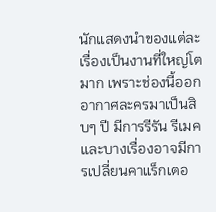นักแสดงนำของแต่ละเรื่องเป็นงานที่ใหญ่โตมาก เพราะช่องนี้ออกอากาศละครมาเป็นสิบๆ ปี มีการรีรัน รีเมค และบางเรื่องอาจมีการเปลี่ยนคาแร็กเตอ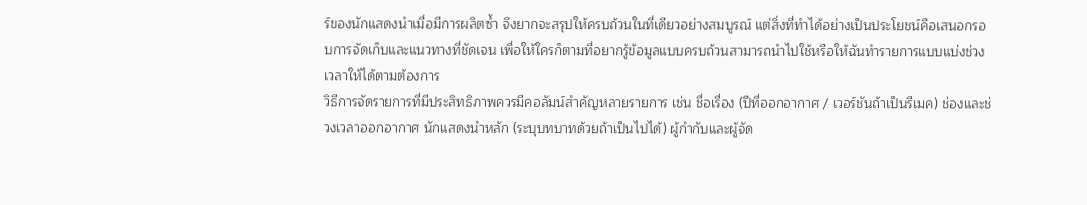ร์ของนักแสดงนำเมื่อมีการผลิตซ้ำ จึงยากจะสรุปให้ครบถ้วนในที่เดียวอย่างสมบูรณ์ แต่สิ่งที่ทำได้อย่างเป็นประโยชน์คือเสนอกรอบการจัดเก็บและแนวทางที่ชัดเจน เพื่อให้ใครก็ตามที่อยากรู้ข้อมูลแบบครบถ้วนสามารถนำไปใช้หรือให้ฉันทำรายการแบบแบ่งช่วงเวลาให้ได้ตามต้องการ
วิธีการจัดรายการที่มีประสิทธิภาพควรมีคอลัมน์สำคัญหลายรายการ เช่น ชื่อเรื่อง (ปีที่ออกอากาศ / เวอร์ชันถ้าเป็นรีเมค) ช่องและช่วงเวลาออกอากาศ นักแสดงนำหลัก (ระบุบทบาทด้วยถ้าเป็นไปได้) ผู้กำกับและผู้จัด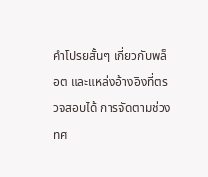คำโปรยสั้นๆ เกี่ยวกับพล็อต และแหล่งอ้างอิงที่ตรวจสอบได้ การจัดตามช่วงทศ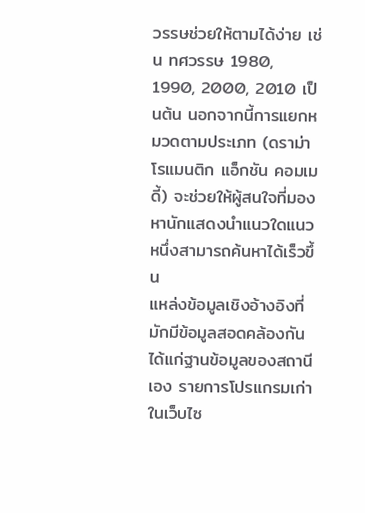วรรษช่วยให้ตามได้ง่าย เช่น ทศวรรษ 1980, 1990, 2000, 2010 เป็นต้น นอกจากนี้การแยกหมวดตามประเภท (ดราม่า โรแมนติก แอ็กชัน คอมเมดี้) จะช่วยให้ผู้สนใจที่มองหานักแสดงนำแนวใดแนวหนึ่งสามารถค้นหาได้เร็วขึ้น
แหล่งข้อมูลเชิงอ้างอิงที่มักมีข้อมูลสอดคล้องกันได้แก่ฐานข้อมูลของสถานีเอง รายการโปรแกรมเก่าในเว็บไซ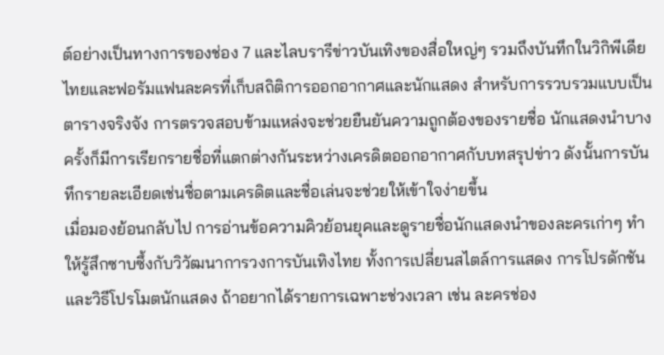ต์อย่างเป็นทางการของช่อง 7 และไลบรารีข่าวบันเทิงของสื่อใหญ่ๆ รวมถึงบันทึกในวิกิพีเดียไทยและฟอรัมแฟนละครที่เก็บสถิติการออกอากาศและนักแสดง สำหรับการรวบรวมแบบเป็นตารางจริงจัง การตรวจสอบข้ามแหล่งจะช่วยยืนยันความถูกต้องของรายชื่อ นักแสดงนำบางครั้งก็มีการเรียกรายชื่อที่แตกต่างกันระหว่างเครดิตออกอากาศกับบทสรุปข่าว ดังนั้นการบันทึกรายละเอียดเช่นชื่อตามเครดิตและชื่อเล่นจะช่วยให้เข้าใจง่ายขึ้น
เมื่อมองย้อนกลับไป การอ่านข้อความคิวย้อนยุคและดูรายชื่อนักแสดงนำของละครเก่าๆ ทำให้รู้สึกซาบซึ้งกับวิวัฒนาการวงการบันเทิงไทย ทั้งการเปลี่ยนสไตล์การแสดง การโปรดักชัน และวิธีโปรโมตนักแสดง ถ้าอยากได้รายการเฉพาะช่วงเวลา เช่น ละครช่อง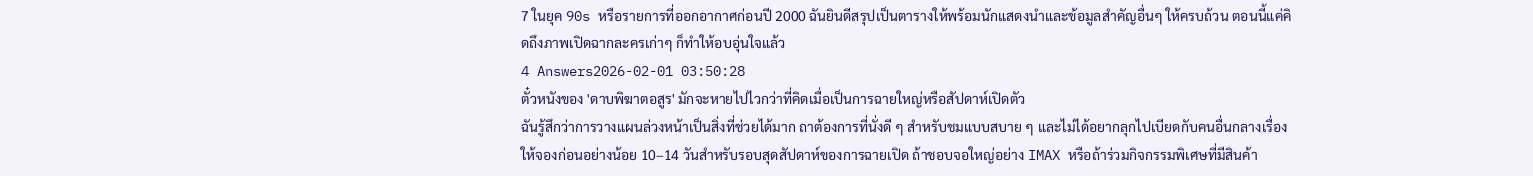7 ในยุค 90s หรือรายการที่ออกอากาศก่อนปี 2000 ฉันยินดีสรุปเป็นตารางให้พร้อมนักแสดงนำและข้อมูลสำคัญอื่นๆ ให้ครบถ้วน ตอนนี้แค่คิดถึงภาพเปิดฉากละครเก่าๆ ก็ทำให้อบอุ่นใจแล้ว
4 Answers2026-02-01 03:50:28
ตั๋วหนังของ 'ดาบพิฆาตอสูร' มักจะหายไปไวกว่าที่คิดเมื่อเป็นการฉายใหญ่หรือสัปดาห์เปิดตัว
ฉันรู้สึกว่าการวางแผนล่วงหน้าเป็นสิ่งที่ช่วยได้มาก ถาต้องการที่นั่งดี ๆ สำหรับชมแบบสบาย ๆ และไม่ได้อยากลุกไปเบียดกับคนอื่นกลางเรื่อง ให้จองก่อนอย่างน้อย 10–14 วันสำหรับรอบสุดสัปดาห์ของการฉายเปิด ถ้าชอบจอใหญ่อย่าง IMAX หรือถ้าร่วมกิจกรรมพิเศษที่มีสินค้า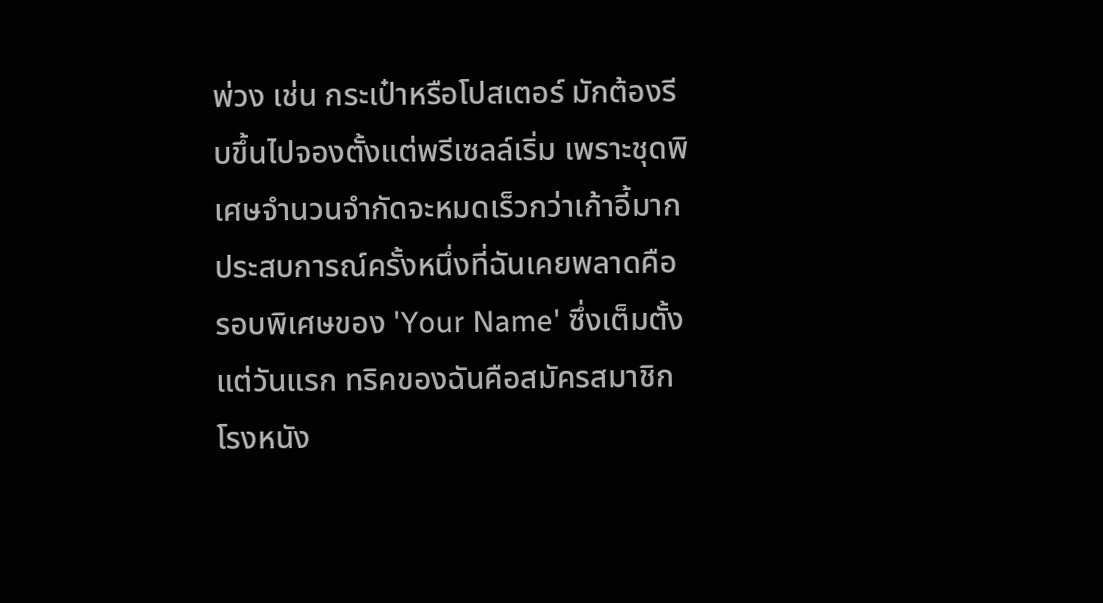พ่วง เช่น กระเป๋าหรือโปสเตอร์ มักต้องรีบขึ้นไปจองตั้งแต่พรีเซลล์เริ่ม เพราะชุดพิเศษจำนวนจำกัดจะหมดเร็วกว่าเก้าอี้มาก
ประสบการณ์ครั้งหนึ่งที่ฉันเคยพลาดคือรอบพิเศษของ 'Your Name' ซึ่งเต็มตั้งแต่วันแรก ทริคของฉันคือสมัครสมาชิกโรงหนัง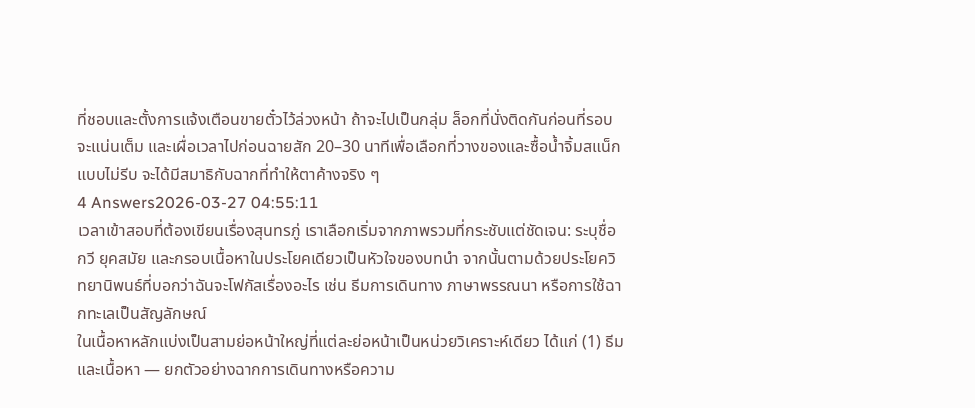ที่ชอบและตั้งการแจ้งเตือนขายตั๋วไว้ล่วงหน้า ถ้าจะไปเป็นกลุ่ม ล็อกที่นั่งติดกันก่อนที่รอบจะแน่นเต็ม และเผื่อเวลาไปก่อนฉายสัก 20–30 นาทีเพื่อเลือกที่วางของและซื้อน้ำจิ้มสแน็กแบบไม่รีบ จะได้มีสมาธิกับฉากที่ทำให้ตาค้างจริง ๆ
4 Answers2026-03-27 04:55:11
เวลาเข้าสอบที่ต้องเขียนเรื่องสุนทรภู่ เราเลือกเริ่มจากภาพรวมที่กระชับแต่ชัดเจน: ระบุชื่อกวี ยุคสมัย และกรอบเนื้อหาในประโยคเดียวเป็นหัวใจของบทนำ จากนั้นตามด้วยประโยควิทยานิพนธ์ที่บอกว่าฉันจะโฟกัสเรื่องอะไร เช่น ธีมการเดินทาง ภาษาพรรณนา หรือการใช้ฉากทะเลเป็นสัญลักษณ์
ในเนื้อหาหลักแบ่งเป็นสามย่อหน้าใหญ่ที่แต่ละย่อหน้าเป็นหน่วยวิเคราะห์เดียว ได้แก่ (1) ธีมและเนื้อหา — ยกตัวอย่างฉากการเดินทางหรือความ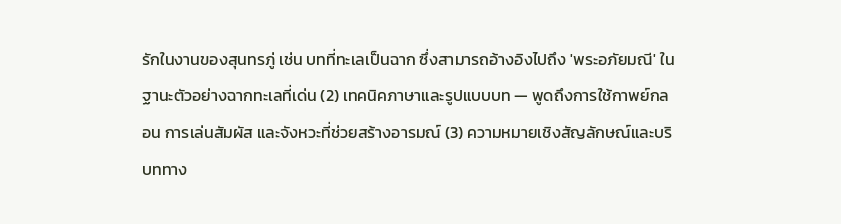รักในงานของสุนทรภู่ เช่น บทที่ทะเลเป็นฉาก ซึ่งสามารถอ้างอิงไปถึง 'พระอภัยมณี' ในฐานะตัวอย่างฉากทะเลที่เด่น (2) เทคนิคภาษาและรูปแบบบท — พูดถึงการใช้กาพย์กลอน การเล่นสัมผัส และจังหวะที่ช่วยสร้างอารมณ์ (3) ความหมายเชิงสัญลักษณ์และบริบททาง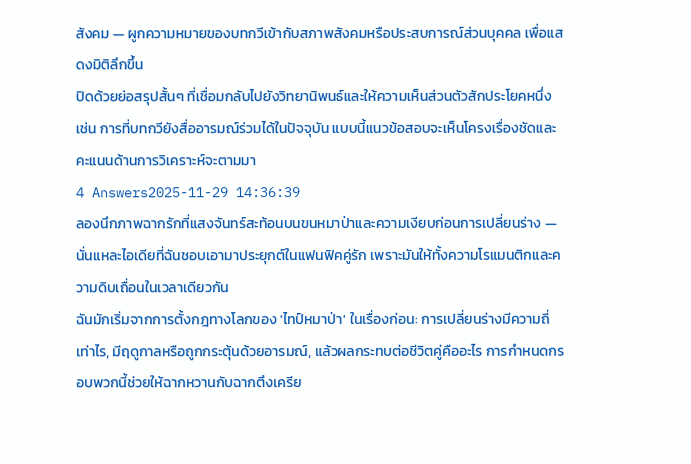สังคม — ผูกความหมายของบทกวีเข้ากับสภาพสังคมหรือประสบการณ์ส่วนบุคคล เพื่อแสดงมิติลึกขึ้น
ปิดด้วยย่อสรุปสั้นๆ ที่เชื่อมกลับไปยังวิทยานิพนธ์และให้ความเห็นส่วนตัวสักประโยคหนึ่ง เช่น การที่บทกวียังสื่ออารมณ์ร่วมได้ในปัจจุบัน แบบนี้แนวข้อสอบจะเห็นโครงเรื่องชัดและคะแนนด้านการวิเคราะห์จะตามมา
4 Answers2025-11-29 14:36:39
ลองนึกภาพฉากรักที่แสงจันทร์สะท้อนบนขนหมาป่าและความเงียบก่อนการเปลี่ยนร่าง — นั่นแหละไอเดียที่ฉันชอบเอามาประยุกต์ในแฟนฟิคคู่รัก เพราะมันให้ทั้งความโรแมนติกและความดิบเถื่อนในเวลาเดียวกัน
ฉันมักเริ่มจากการตั้งกฎทางโลกของ 'ไทป์หมาป่า' ในเรื่องก่อน: การเปลี่ยนร่างมีความถี่เท่าไร, มีฤดูกาลหรือถูกกระตุ้นด้วยอารมณ์, แล้วผลกระทบต่อชีวิตคู่คืออะไร การกำหนดกรอบพวกนี้ช่วยให้ฉากหวานกับฉากตึงเครีย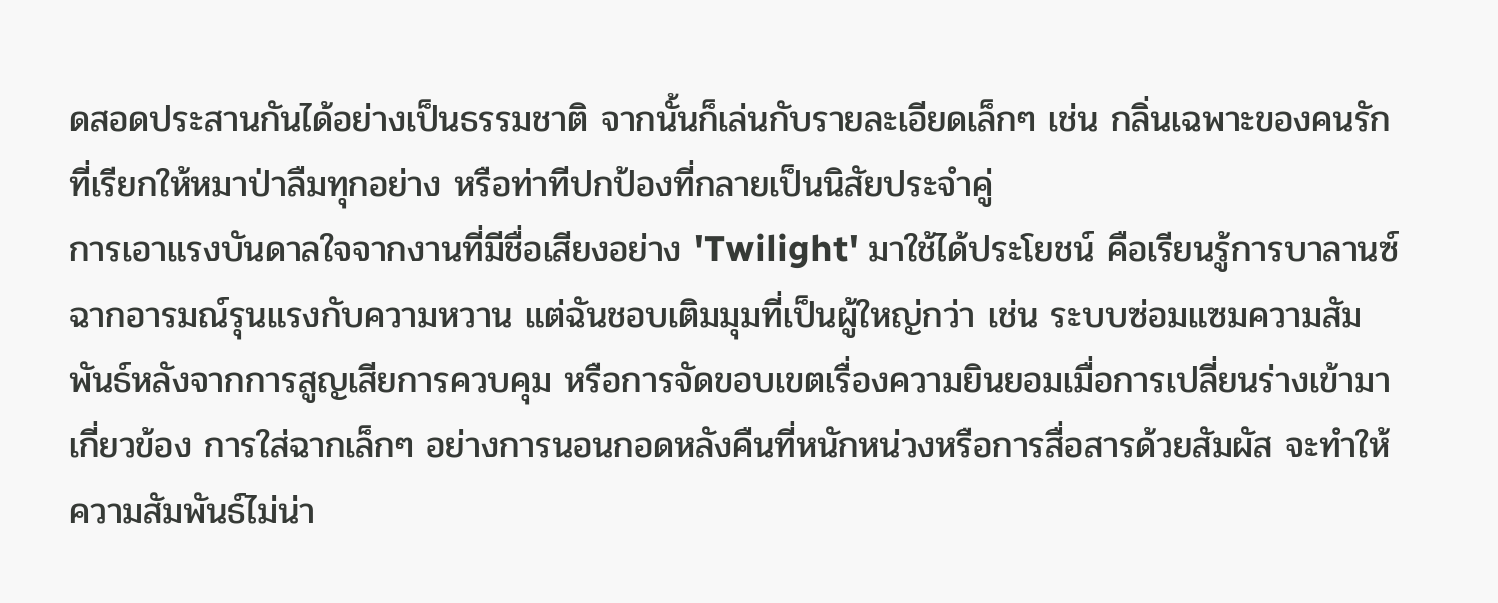ดสอดประสานกันได้อย่างเป็นธรรมชาติ จากนั้นก็เล่นกับรายละเอียดเล็กๆ เช่น กลิ่นเฉพาะของคนรักที่เรียกให้หมาป่าลืมทุกอย่าง หรือท่าทีปกป้องที่กลายเป็นนิสัยประจำคู่
การเอาแรงบันดาลใจจากงานที่มีชื่อเสียงอย่าง 'Twilight' มาใช้ได้ประโยชน์ คือเรียนรู้การบาลานซ์ฉากอารมณ์รุนแรงกับความหวาน แต่ฉันชอบเติมมุมที่เป็นผู้ใหญ่กว่า เช่น ระบบซ่อมแซมความสัมพันธ์หลังจากการสูญเสียการควบคุม หรือการจัดขอบเขตเรื่องความยินยอมเมื่อการเปลี่ยนร่างเข้ามาเกี่ยวข้อง การใส่ฉากเล็กๆ อย่างการนอนกอดหลังคืนที่หนักหน่วงหรือการสื่อสารด้วยสัมผัส จะทำให้ความสัมพันธ์ไม่น่า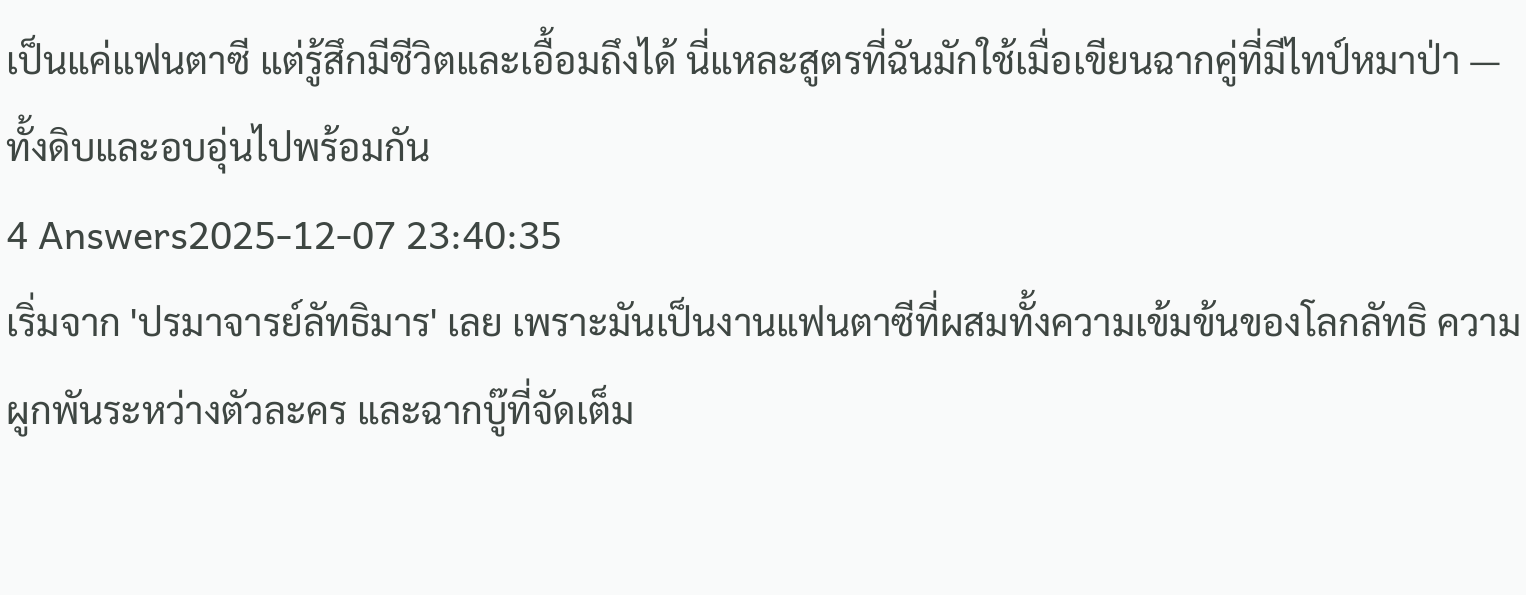เป็นแค่แฟนตาซี แต่รู้สึกมีชีวิตและเอื้อมถึงได้ นี่แหละสูตรที่ฉันมักใช้เมื่อเขียนฉากคู่ที่มีไทป์หมาป่า — ทั้งดิบและอบอุ่นไปพร้อมกัน
4 Answers2025-12-07 23:40:35
เริ่มจาก 'ปรมาจารย์ลัทธิมาร' เลย เพราะมันเป็นงานแฟนตาซีที่ผสมทั้งความเข้มข้นของโลกลัทธิ ความผูกพันระหว่างตัวละคร และฉากบู๊ที่จัดเต็ม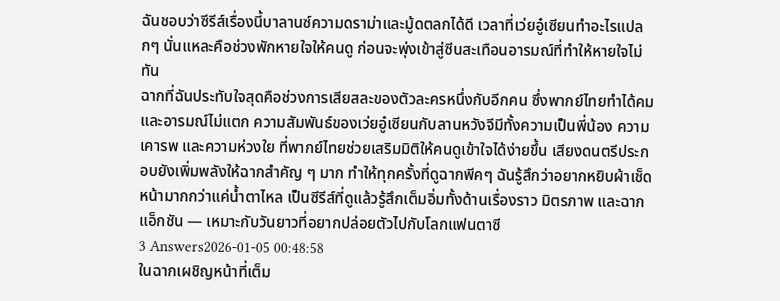ฉันชอบว่าซีรีส์เรื่องนี้บาลานซ์ความดราม่าและมู้ดตลกได้ดี เวลาที่เว่ยอู๋เซียนทำอะไรแปลกๆ นั่นแหละคือช่วงพักหายใจให้คนดู ก่อนจะพุ่งเข้าสู่ซีนสะเทือนอารมณ์ที่ทำให้หายใจไม่ทัน
ฉากที่ฉันประทับใจสุดคือช่วงการเสียสละของตัวละครหนึ่งกับอีกคน ซึ่งพากย์ไทยทำได้คมและอารมณ์ไม่แตก ความสัมพันธ์ของเว่ยอู๋เซียนกับลานหวังจีมีทั้งความเป็นพี่น้อง ความเคารพ และความห่วงใย ที่พากย์ไทยช่วยเสริมมิติให้คนดูเข้าใจได้ง่ายขึ้น เสียงดนตรีประกอบยังเพิ่มพลังให้ฉากสำคัญ ๆ มาก ทำให้ทุกครั้งที่ดูฉากพีคๆ ฉันรู้สึกว่าอยากหยิบผ้าเช็ดหน้ามากกว่าแค่น้ำตาไหล เป็นซีรีส์ที่ดูแล้วรู้สึกเต็มอิ่มทั้งด้านเรื่องราว มิตรภาพ และฉากแอ็กชัน — เหมาะกับวันยาวที่อยากปล่อยตัวไปกับโลกแฟนตาซี
3 Answers2026-01-05 00:48:58
ในฉากเผชิญหน้าที่เต็ม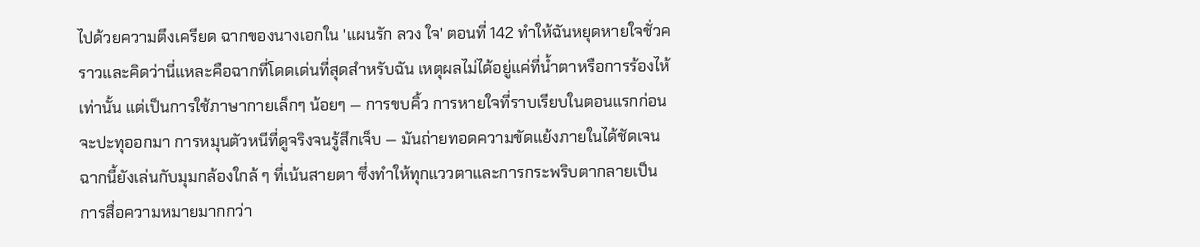ไปด้วยความตึงเครียด ฉากของนางเอกใน 'แผนรัก ลวง ใจ' ตอนที่ 142 ทำให้ฉันหยุดหายใจชั่วคราวและคิดว่านี่แหละคือฉากที่โดดเด่นที่สุดสำหรับฉัน เหตุผลไม่ได้อยู่แค่ที่น้ำตาหรือการร้องไห้เท่านั้น แต่เป็นการใช้ภาษากายเล็กๆ น้อยๆ — การขบคิ้ว การหายใจที่ราบเรียบในตอนแรกก่อนจะปะทุออกมา การหมุนตัวหนีที่ดูจริงจนรู้สึกเจ็บ — มันถ่ายทอดความขัดแย้งภายในได้ชัดเจน ฉากนี้ยังเล่นกับมุมกล้องใกล้ ๆ ที่เน้นสายตา ซึ่งทำให้ทุกแววตาและการกระพริบตากลายเป็นการสื่อความหมายมากกว่า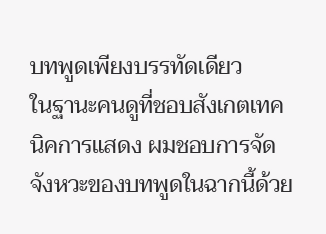บทพูดเพียงบรรทัดเดียว
ในฐานะคนดูที่ชอบสังเกตเทคนิคการแสดง ผมชอบการจัดจังหวะของบทพูดในฉากนี้ด้วย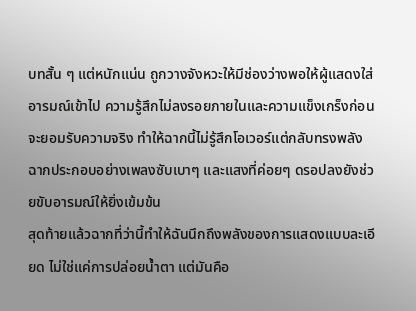บทสั้น ๆ แต่หนักแน่น ถูกวางจังหวะให้มีช่องว่างพอให้ผู้แสดงใส่อารมณ์เข้าไป ความรู้สึกไม่ลงรอยภายในและความแข็งเกร็งก่อนจะยอมรับความจริง ทำให้ฉากนี้ไม่รู้สึกโอเวอร์แต่กลับทรงพลัง ฉากประกอบอย่างเพลงซับเบาๆ และแสงที่ค่อยๆ ดรอปลงยังช่วยขับอารมณ์ให้ยิ่งเข้มข้น
สุดท้ายแล้วฉากที่ว่านี้ทำให้ฉันนึกถึงพลังของการแสดงแบบละเอียด ไม่ใช่แค่การปล่อยน้ำตา แต่มันคือ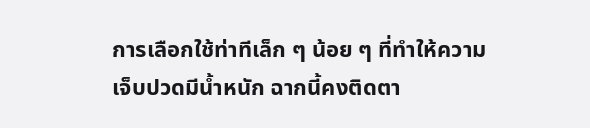การเลือกใช้ท่าทีเล็ก ๆ น้อย ๆ ที่ทำให้ความเจ็บปวดมีน้ำหนัก ฉากนี้คงติดตา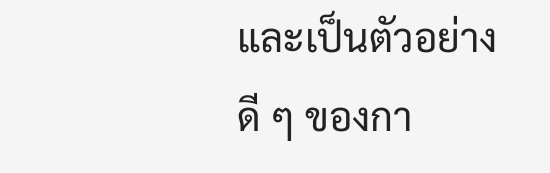และเป็นตัวอย่างดี ๆ ของกา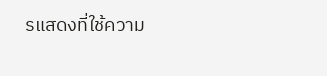รแสดงที่ใช้ความ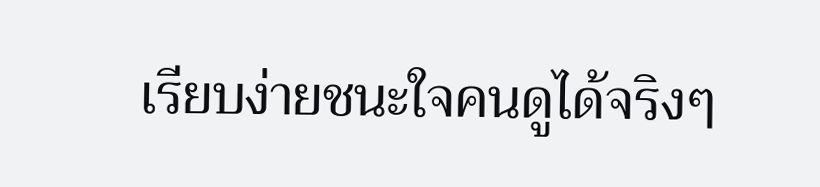เรียบง่ายชนะใจคนดูได้จริงๆ